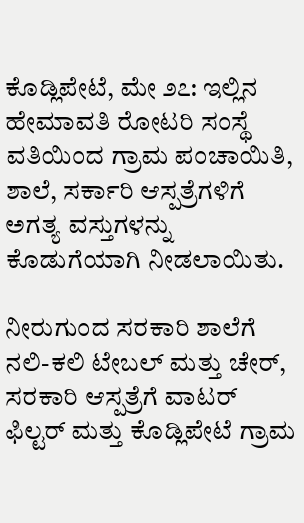ಕೊಡ್ಲಿಪೇಟೆ, ಮೇ ೨೭: ಇಲ್ಲಿನ ಹೇಮಾವತಿ ರೋಟರಿ ಸಂಸ್ಥೆ ವತಿಯಿಂದ ಗ್ರಾಮ ಪಂಚಾಯಿತಿ, ಶಾಲೆ, ಸರ್ಕಾರಿ ಆಸ್ಪತ್ರೆಗಳಿಗೆ ಅಗತ್ಯ ವಸ್ತುಗಳನ್ನು ಕೊಡುಗೆಯಾಗಿ ನೀಡಲಾಯಿತು.

ನೀರುಗುಂದ ಸರಕಾರಿ ಶಾಲೆಗೆ ನಲಿ-ಕಲಿ ಟೇಬಲ್ ಮತ್ತು ಚೇರ್, ಸರಕಾರಿ ಆಸ್ಪತ್ರೆಗೆ ವಾಟರ್ ಫಿಲ್ಟರ್ ಮತ್ತು ಕೊಡ್ಲಿಪೇಟೆ ಗ್ರಾಮ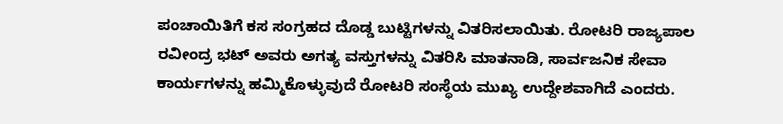ಪಂಚಾಯಿತಿಗೆ ಕಸ ಸಂಗ್ರಹದ ದೊಡ್ಡ ಬುಟ್ಟಿಗಳನ್ನು ವಿತರಿಸಲಾಯಿತು. ರೋಟರಿ ರಾಜ್ಯಪಾಲ ರವೀಂದ್ರ ಭಟ್ ಅವರು ಅಗತ್ಯ ವಸ್ತುಗಳನ್ನು ವಿತರಿಸಿ ಮಾತನಾಡಿ, ಸಾರ್ವಜನಿಕ ಸೇವಾ ಕಾರ್ಯಗಳನ್ನು ಹಮ್ಮಿಕೊಳ್ಳುವುದೆ ರೋಟರಿ ಸಂಸ್ಥೆಯ ಮುಖ್ಯ ಉದ್ದೇಶವಾಗಿದೆ ಎಂದರು.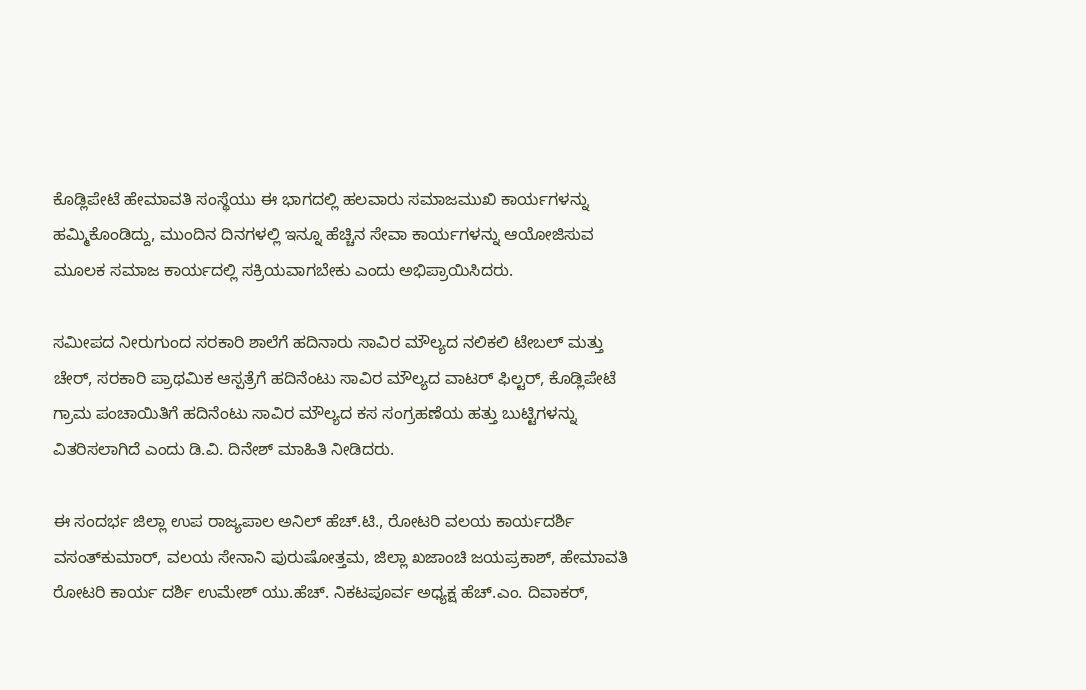ಕೊಡ್ಲಿಪೇಟೆ ಹೇಮಾವತಿ ಸಂಸ್ಥೆಯು ಈ ಭಾಗದಲ್ಲಿ ಹಲವಾರು ಸಮಾಜಮುಖಿ ಕಾರ್ಯಗಳನ್ನು ಹಮ್ಮಿಕೊಂಡಿದ್ದು, ಮುಂದಿನ ದಿನಗಳಲ್ಲಿ ಇನ್ನೂ ಹೆಚ್ಚಿನ ಸೇವಾ ಕಾರ್ಯಗಳನ್ನು ಆಯೋಜಿಸುವ ಮೂಲಕ ಸಮಾಜ ಕಾರ್ಯದಲ್ಲಿ ಸಕ್ರಿಯವಾಗಬೇಕು ಎಂದು ಅಭಿಪ್ರಾಯಿಸಿದರು.

ಸಮೀಪದ ನೀರುಗುಂದ ಸರಕಾರಿ ಶಾಲೆಗೆ ಹದಿನಾರು ಸಾವಿರ ಮೌಲ್ಯದ ನಲಿಕಲಿ ಟೇಬಲ್ ಮತ್ತು ಚೇರ್, ಸರಕಾರಿ ಪ್ರಾಥಮಿಕ ಆಸ್ಪತ್ರೆಗೆ ಹದಿನೆಂಟು ಸಾವಿರ ಮೌಲ್ಯದ ವಾಟರ್ ಫಿಲ್ಟರ್, ಕೊಡ್ಲಿಪೇಟೆ ಗ್ರಾಮ ಪಂಚಾಯಿತಿಗೆ ಹದಿನೆಂಟು ಸಾವಿರ ಮೌಲ್ಯದ ಕಸ ಸಂಗ್ರಹಣೆಯ ಹತ್ತು ಬುಟ್ಟಿಗಳನ್ನು ವಿತರಿಸಲಾಗಿದೆ ಎಂದು ಡಿ.ವಿ. ದಿನೇಶ್ ಮಾಹಿತಿ ನೀಡಿದರು.

ಈ ಸಂದರ್ಭ ಜಿಲ್ಲಾ ಉಪ ರಾಜ್ಯಪಾಲ ಅನಿಲ್ ಹೆಚ್.ಟಿ., ರೋಟರಿ ವಲಯ ಕಾರ್ಯದರ್ಶಿ ವಸಂತ್‌ಕುಮಾರ್, ವಲಯ ಸೇನಾನಿ ಪುರುಷೋತ್ತಮ, ಜಿಲ್ಲಾ ಖಜಾಂಚಿ ಜಯಪ್ರಕಾಶ್, ಹೇಮಾವತಿ ರೋಟರಿ ಕಾರ್ಯ ದರ್ಶಿ ಉಮೇಶ್ ಯು.ಹೆಚ್. ನಿಕಟಪೂರ್ವ ಅಧ್ಯಕ್ಷ ಹೆಚ್.ಎಂ. ದಿವಾಕರ್,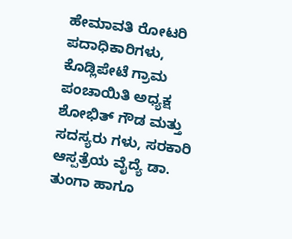ಹೇಮಾವತಿ ರೋಟರಿ ಪದಾಧಿಕಾರಿಗಳು, ಕೊಡ್ಲಿಪೇಟೆ ಗ್ರಾಮ ಪಂಚಾಯಿತಿ ಅಧ್ಯಕ್ಷ ಶೋಭಿತ್ ಗೌಡ ಮತ್ತು ಸದಸ್ಯರು ಗಳು, ಸರಕಾರಿ ಆಸ್ಪತ್ರೆಯ ವೈದ್ಯೆ ಡಾ. ತುಂಗಾ ಹಾಗೂ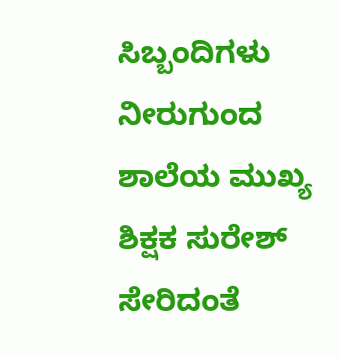ಸಿಬ್ಬಂದಿಗಳು ನೀರುಗುಂದ ಶಾಲೆಯ ಮುಖ್ಯ ಶಿಕ್ಷಕ ಸುರೇಶ್ ಸೇರಿದಂತೆ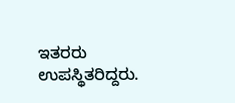ಇತರರು ಉಪಸ್ಥಿತರಿದ್ದರು.